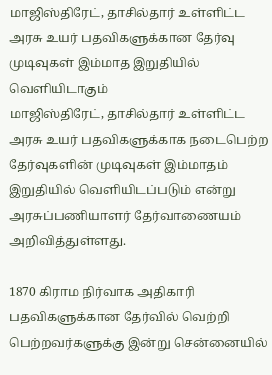மாஜிஸ்திரேட், தாசில்தார் உள்ளிட்ட அரசு உயர் பதவிகளுக்கான தேர்வு முடிவுகள் இம்மாத இறுதியில் வெளியிடாகும்
மாஜிஸ்திரேட், தாசில்தார் உள்ளிட்ட அரசு உயர் பதவிகளுக்காக நடைபெற்ற தேர்வுகளின் முடிவுகள் இம்மாதம் இறுதியில் வெளியிடப்படும் என்று அரசுப்பணியாளர் தேர்வாணையம் அறிவித்துள்ளது.

1870 கிராம நிர்வாக அதிகாரி பதவிகளுக்கான தேர்வில் வெற்றி பெற்றவர்களுக்கு இன்று சென்னையில்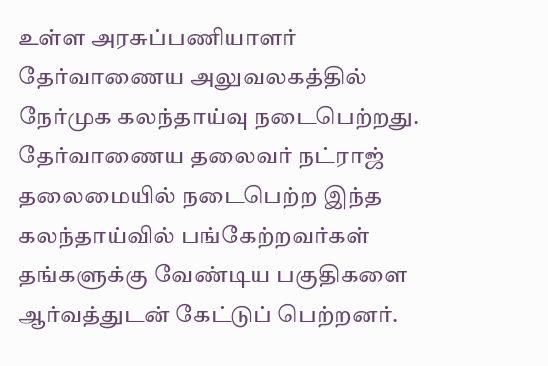உள்ள அரசுப்பணியாளர் தேர்வாணைய அலுவலகத்தில் நேர்முக கலந்தாய்வு நடைபெற்றது.
தேர்வாணைய தலைவர் நட்ராஜ் தலைமையில் நடைபெற்ற இந்த கலந்தாய்வில் பங்கேற்றவர்கள் தங்களுக்கு வேண்டிய பகுதிகளை ஆர்வத்துடன் கேட்டுப் பெற்றனர்.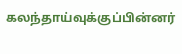கலந்தாய்வுக்குப்பின்னர்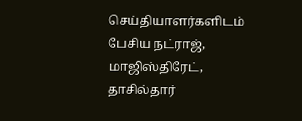செய்தியாளர்களிடம் பேசிய நட்ராஜ், மாஜிஸ்திரேட், தாசில்தார்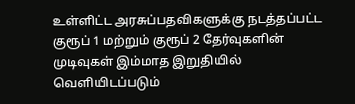உள்ளிட்ட அரசுப்பதவிகளுக்கு நடத்தப்பட்ட குரூப் 1 மற்றும் குரூப் 2 தேர்வுகளின் முடிவுகள் இம்மாத இறுதியில் வெளியிடப்படும்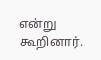என்று கூறினார்.